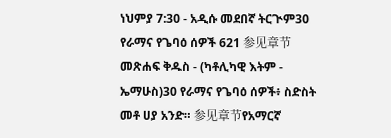ነህምያ 7:30 - አዲሱ መደበኛ ትርጒም30 የራማና የጌባዕ ሰዎች 621 参见章节መጽሐፍ ቅዱስ - (ካቶሊካዊ እትም - ኤማሁስ)30 የራማና የጌባዕ ሰዎች፥ ስድስት መቶ ሀያ አንድ። 参见章节የአማርኛ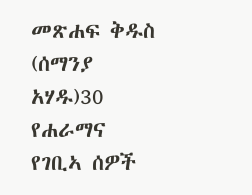መጽሐፍ ቅዱስ (ሰማንያ አሃዱ)30 የሐራማና የገቢኣ ሰዎች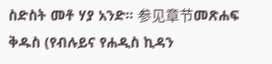ስድስት መቶ ሃያ አንድ። 参见章节መጽሐፍ ቅዱስ (የብሉይና የሐዲስ ኪዳን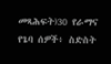መጻሕፍት)30 የራማና የጌባ ሰዎች፥ ስድስት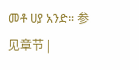መቶ ሀያ አንድ። 参见章节 |